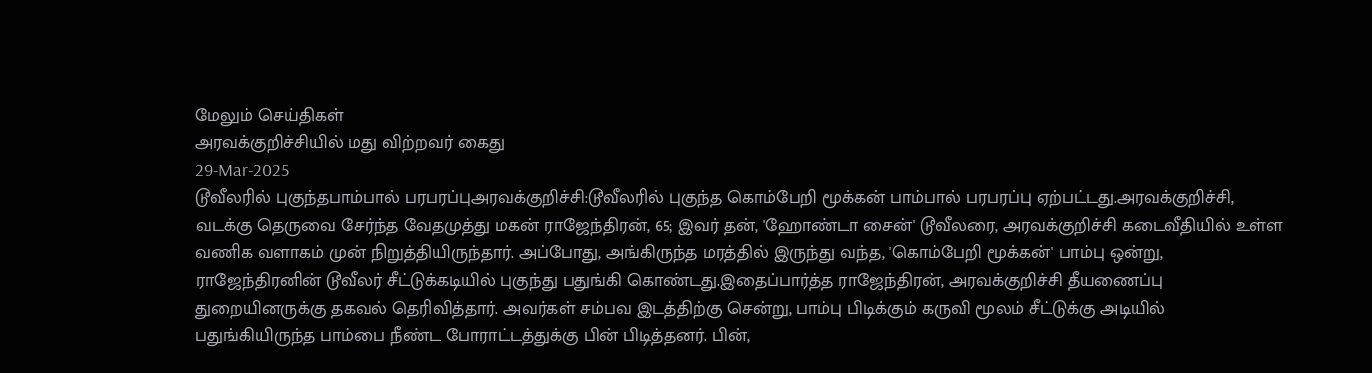மேலும் செய்திகள்
அரவக்குறிச்சியில் மது விற்றவர் கைது
29-Mar-2025
டூவீலரில் புகுந்தபாம்பால் பரபரப்புஅரவக்குறிச்சி:டூவீலரில் புகுந்த கொம்பேறி மூக்கன் பாம்பால் பரபரப்பு ஏற்பட்டது.அரவக்குறிச்சி, வடக்கு தெருவை சேர்ந்த வேதமுத்து மகன் ராஜேந்திரன், 65; இவர் தன், 'ஹோண்டா சைன்' டூவீலரை, அரவக்குறிச்சி கடைவீதியில் உள்ள வணிக வளாகம் முன் நிறுத்தியிருந்தார். அப்போது, அங்கிருந்த மரத்தில் இருந்து வந்த, 'கொம்பேறி மூக்கன்' பாம்பு ஒன்று, ராஜேந்திரனின் டூவீலர் சீட்டுக்கடியில் புகுந்து பதுங்கி கொண்டது.இதைப்பார்த்த ராஜேந்திரன், அரவக்குறிச்சி தீயணைப்பு துறையினருக்கு தகவல் தெரிவித்தார். அவர்கள் சம்பவ இடத்திற்கு சென்று, பாம்பு பிடிக்கும் கருவி மூலம் சீட்டுக்கு அடியில் பதுங்கியிருந்த பாம்பை நீண்ட போராட்டத்துக்கு பின் பிடித்தனர். பின்,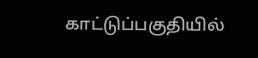காட்டுப்பகுதியில்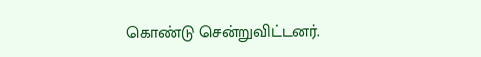கொண்டு சென்றுவிட்டனர்.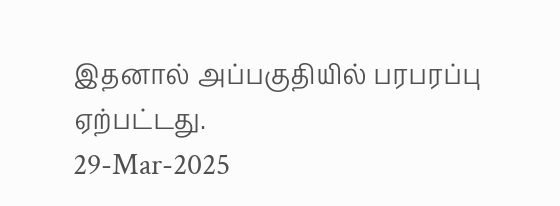இதனால் அப்பகுதியில் பரபரப்பு ஏற்பட்டது.
29-Mar-2025